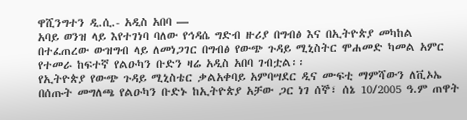ዋሺንግተን ዲ.ሲ.- አዲስ አበባ —
አባይ ወንዝ ላይ እየተገነባ ባለው የኅዳሴ ግድብ ዙሪያ በግብፅ እና በኢትዮጵያ መካከል በተፈጠረው ውዝግብ ላይ ለመነጋገር በግብፅ የውጭ ጉዳይ ሚኒስትር ሞሐመድ ካመል አምር የተመራ ከፍተኛ የልዑካን ቡድን ዛሬ አዲስ አበባ ገብቷል፡፡
የኢትዮጵያ የውጭ ጉዳይ ሚኒስቴር ቃልአቀባይ አምባሣደር ዲና ሙፍቲ ማምሻውን ለቪኦኤ በሰጡት መግለጫ የልዑካን ቡድኑ ከኢትዮጵያ አቻው ጋር ነገ ሰኞ፣ ሰኔ 10/2005 ዓ.ም ጠዋት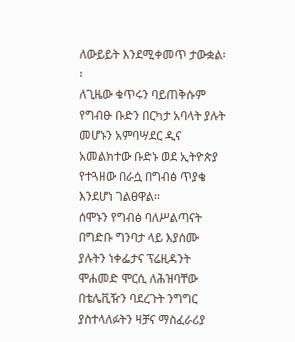ለውይይት እንደሚቀመጥ ታውቋል፡፡
ለጊዜው ቁጥሩን ባይጠቅሱም የግብፁ ቡድን በርካታ አባላት ያሉት መሆኑን አምባሣደር ዲና አመልክተው ቡድኑ ወደ ኢትዮጵያ የተጓዘው በራሷ በግብፅ ጥያቄ እንደሆነ ገልፀዋል፡፡
ሰሞኑን የግብፅ ባለሥልጣናት በግድቡ ግንባታ ላይ እያሰሙ ያሉትን ነቀፌታና ፕሬዚዳንት ሞሐመድ ሞርሲ ለሕዝባቸው በቴሌቪዥን ባደረጉት ንግግር ያስተላለፉትን ዛቻና ማስፈራሪያ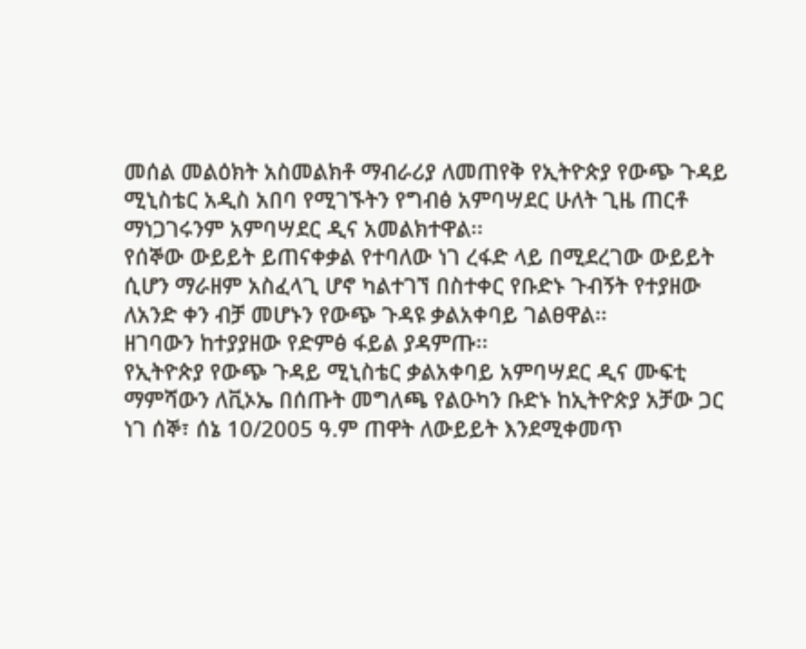መሰል መልዕክት አስመልክቶ ማብራሪያ ለመጠየቅ የኢትዮጵያ የውጭ ጉዳይ ሚኒስቴር አዲስ አበባ የሚገኙትን የግብፅ አምባሣደር ሁለት ጊዜ ጠርቶ ማነጋገሩንም አምባሣደር ዲና አመልክተዋል፡፡
የሰኞው ውይይት ይጠናቀቃል የተባለው ነገ ረፋድ ላይ በሚደረገው ውይይት ሲሆን ማራዘም አስፈላጊ ሆኖ ካልተገኘ በስተቀር የቡድኑ ጉብኝት የተያዘው ለአንድ ቀን ብቻ መሆኑን የውጭ ጉዳዩ ቃልአቀባይ ገልፀዋል፡፡
ዘገባውን ከተያያዘው የድምፅ ፋይል ያዳምጡ፡፡
የኢትዮጵያ የውጭ ጉዳይ ሚኒስቴር ቃልአቀባይ አምባሣደር ዲና ሙፍቲ ማምሻውን ለቪኦኤ በሰጡት መግለጫ የልዑካን ቡድኑ ከኢትዮጵያ አቻው ጋር ነገ ሰኞ፣ ሰኔ 10/2005 ዓ.ም ጠዋት ለውይይት እንደሚቀመጥ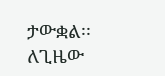ታውቋል፡፡
ለጊዜው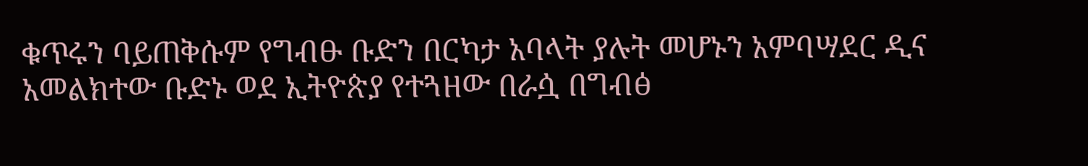ቁጥሩን ባይጠቅሱም የግብፁ ቡድን በርካታ አባላት ያሉት መሆኑን አምባሣደር ዲና አመልክተው ቡድኑ ወደ ኢትዮጵያ የተጓዘው በራሷ በግብፅ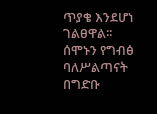ጥያቄ እንደሆነ ገልፀዋል፡፡
ሰሞኑን የግብፅ ባለሥልጣናት በግድቡ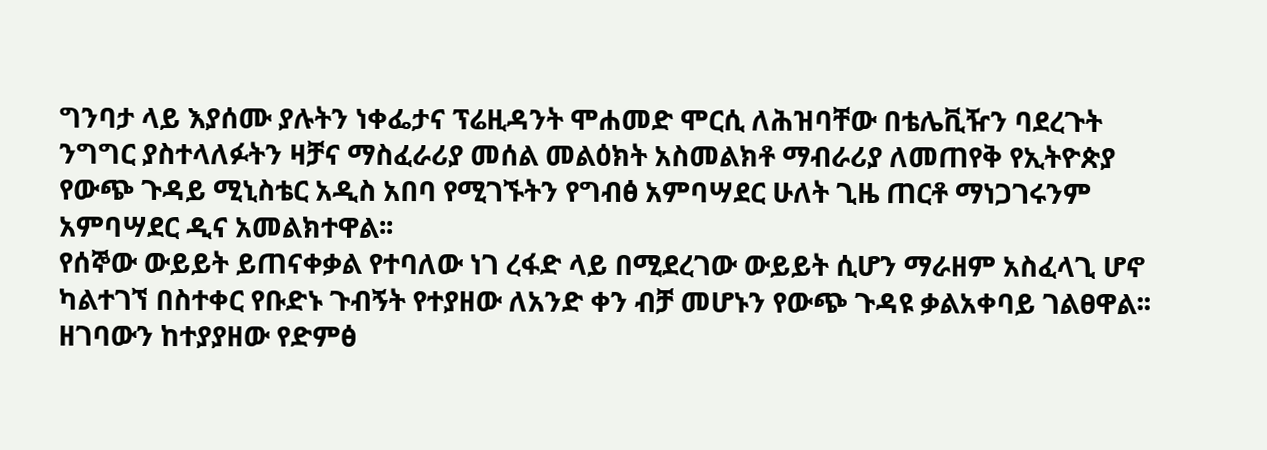ግንባታ ላይ እያሰሙ ያሉትን ነቀፌታና ፕሬዚዳንት ሞሐመድ ሞርሲ ለሕዝባቸው በቴሌቪዥን ባደረጉት ንግግር ያስተላለፉትን ዛቻና ማስፈራሪያ መሰል መልዕክት አስመልክቶ ማብራሪያ ለመጠየቅ የኢትዮጵያ የውጭ ጉዳይ ሚኒስቴር አዲስ አበባ የሚገኙትን የግብፅ አምባሣደር ሁለት ጊዜ ጠርቶ ማነጋገሩንም አምባሣደር ዲና አመልክተዋል፡፡
የሰኞው ውይይት ይጠናቀቃል የተባለው ነገ ረፋድ ላይ በሚደረገው ውይይት ሲሆን ማራዘም አስፈላጊ ሆኖ ካልተገኘ በስተቀር የቡድኑ ጉብኝት የተያዘው ለአንድ ቀን ብቻ መሆኑን የውጭ ጉዳዩ ቃልአቀባይ ገልፀዋል፡፡
ዘገባውን ከተያያዘው የድምፅ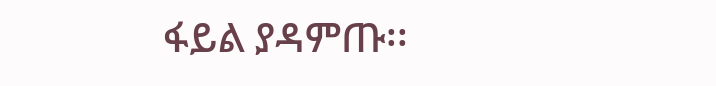ፋይል ያዳምጡ፡፡